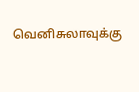வெனிசுலாவுக்கு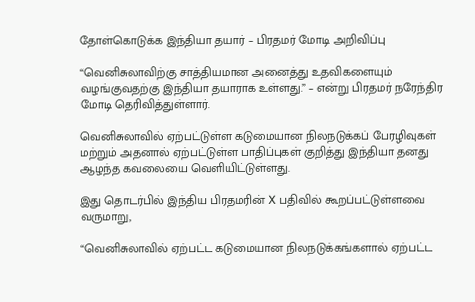தோள்கொடுக்க இந்தியா தயார் – பிரதமர் மோடி அறிவிப்பு

“வெனிசுலாவிற்கு சாத்தியமான அனைத்து உதவிகளையும் வழங்குவதற்கு இந்தியா தயாராக உள்ளது.” – என்று பிரதமர் நரேந்திர மோடி தெரிவித்துள்ளார்.

வெனிசுலாவில் ஏற்பட்டுள்ள கடுமையான நிலநடுக்கப் பேரழிவுகள் மற்றும் அதனால் ஏற்பட்டுள்ள பாதிப்புகள் குறித்து இந்தியா தனது ஆழந்த கவலையை வெளியிட்டுள்ளது.

இது தொடர்பில் இந்திய பிரதமரின் X பதிவில் கூறப்பட்டுள்ளவை வருமாறு,

“வெனிசுலாவில் ஏற்பட்ட கடுமையான நிலநடுக்கங்களால் ஏற்பட்ட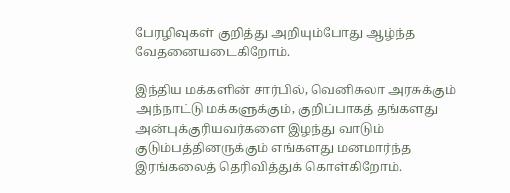பேரழிவுகள் குறித்து அறியும்போது ஆழ்ந்த வேதனையடைகிறோம்.

இந்திய மக்களின் சார்பில், வெனிசுலா அரசுக்கும் அந்நாட்டு மக்களுக்கும், குறிப்பாகத் தங்களது அன்புக்குரியவர்களை இழந்து வாடும் குடும்பத்தினருக்கும் எங்களது மனமார்ந்த இரங்கலைத் தெரிவித்துக் கொள்கிறோம்.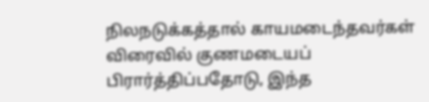நிலநடுக்கத்தால் காயமடைந்தவர்கள் விரைவில் குணமடையப் பிரார்த்திப்பதோடு, இந்த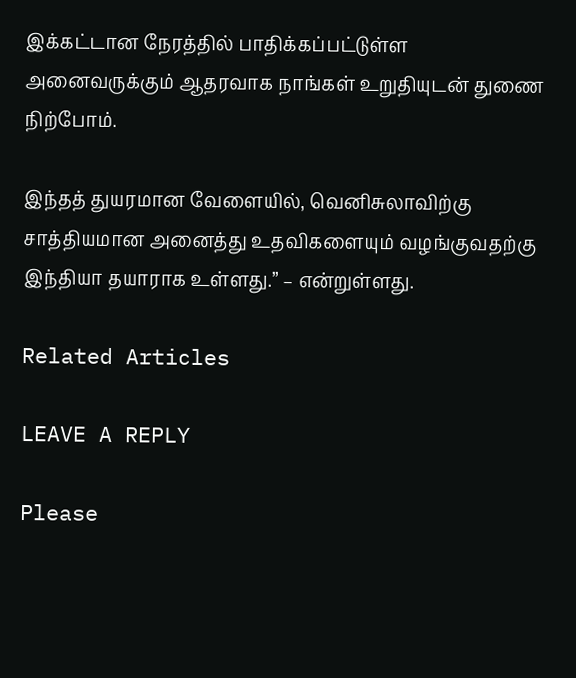இக்கட்டான நேரத்தில் பாதிக்கப்பட்டுள்ள அனைவருக்கும் ஆதரவாக நாங்கள் உறுதியுடன் துணை நிற்போம்.

இந்தத் துயரமான வேளையில், வெனிசுலாவிற்கு சாத்தியமான அனைத்து உதவிகளையும் வழங்குவதற்கு இந்தியா தயாராக உள்ளது.” – என்றுள்ளது.

Related Articles

LEAVE A REPLY

Please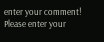enter your comment!
Please enter your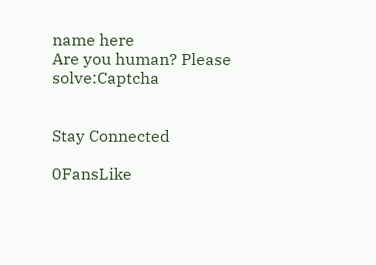name here
Are you human? Please solve:Captcha


Stay Connected

0FansLike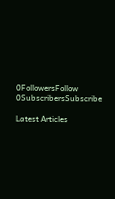0FollowersFollow
0SubscribersSubscribe

Latest Articles